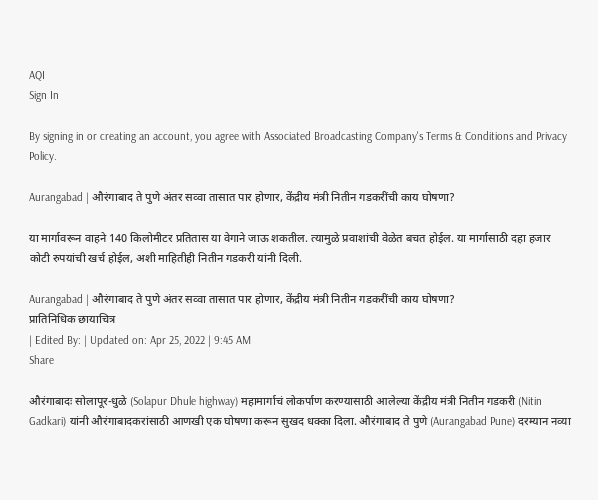AQI
Sign In

By signing in or creating an account, you agree with Associated Broadcasting Company's Terms & Conditions and Privacy Policy.

Aurangabad | औरंगाबाद ते पुणे अंतर सव्वा तासात पार होणार, केंद्रीय मंत्री नितीन गडकरींची काय घोषणा?

या मार्गावरून वाहने 140 किलोमीटर प्रतितास या वेगाने जाऊ शकतील. त्यामुळे प्रवाशांची वेळेत बचत होईल. या मार्गासाठी दहा हजार कोटी रुपयांची खर्च होईल, अशी माहितीही नितीन गडकरी यांनी दिली.

Aurangabad | औरंगाबाद ते पुणे अंतर सव्वा तासात पार होणार, केंद्रीय मंत्री नितीन गडकरींची काय घोषणा?
प्रातिनिधिक छायाचित्र
| Edited By: | Updated on: Apr 25, 2022 | 9:45 AM
Share

औरंगाबादः सोलापूर-धुळे (Solapur Dhule highway) महामार्गाचं लोकर्पाण करण्यासाठी आलेल्या केंद्रीय मंत्री नितीन गडकरी (Nitin Gadkari) यांनी औरंगाबादकरांसाठी आणखी एक घोषणा करून सुखद धक्का दिला. औरंगाबाद ते पुणे (Aurangabad Pune) दरम्यान नव्या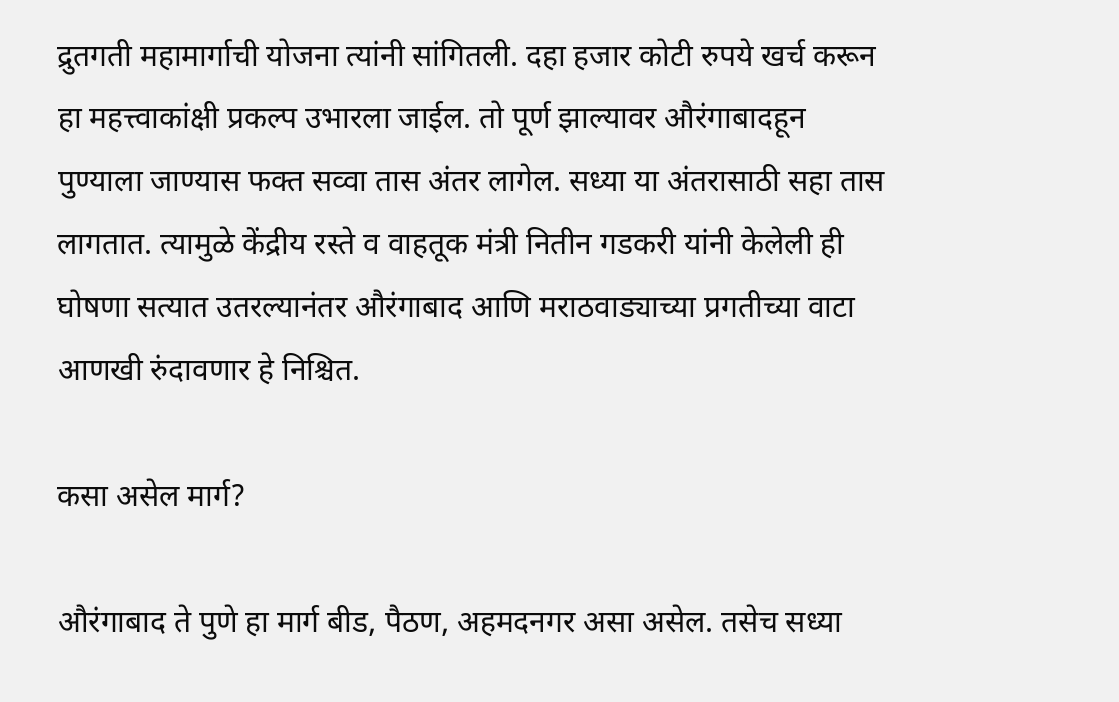द्रुतगती महामार्गाची योजना त्यांनी सांगितली. दहा हजार कोटी रुपये खर्च करून हा महत्त्वाकांक्षी प्रकल्प उभारला जाईल. तो पूर्ण झाल्यावर औरंगाबादहून पुण्याला जाण्यास फक्त सव्वा तास अंतर लागेल. सध्या या अंतरासाठी सहा तास लागतात. त्यामुळे केंद्रीय रस्ते व वाहतूक मंत्री नितीन गडकरी यांनी केलेली ही घोषणा सत्यात उतरल्यानंतर औरंगाबाद आणि मराठवाड्याच्या प्रगतीच्या वाटा आणखी रुंदावणार हे निश्चित.

कसा असेल मार्ग?

औरंगाबाद ते पुणे हा मार्ग बीड, पैठण, अहमदनगर असा असेल. तसेच सध्या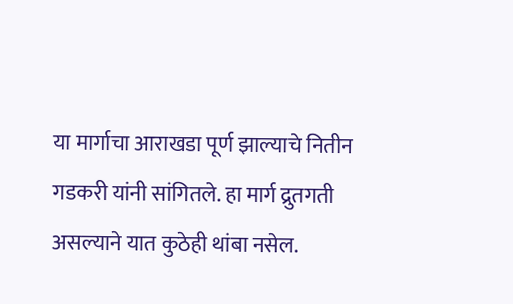या मार्गाचा आराखडा पूर्ण झाल्याचे नितीन गडकरी यांनी सांगितले. हा मार्ग द्रुतगती असल्याने यात कुठेही थांबा नसेल.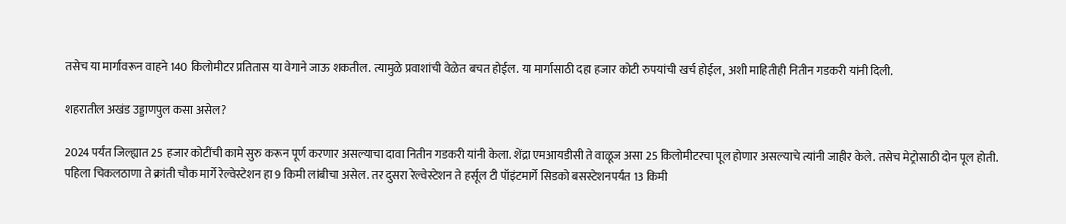तसेच या मार्गावरून वाहने 140 किलोमीटर प्रतितास या वेगाने जाऊ शकतील. त्यामुळे प्रवाशांची वेळेत बचत होईल. या मार्गासाठी दहा हजार कोटी रुपयांची खर्च होईल, अशी माहितीही नितीन गडकरी यांनी दिली.

शहरातील अखंड उड्डाणपुल कसा असेल?

2024 पर्यंत जिल्ह्यात 25 हजार कोटींची कामे सुरु करून पूर्ण करणार असल्याचा दावा नितीन गडकरी यांनी केला. शेंद्रा एमआयडीसी ते वाळूज असा 25 किलोमीटरचा पूल होणार असल्याचे त्यांनी जाहीर केले. तसेच मेट्रोसाठी दोन पूल होती. पहिला चिकलठाणा ते क्रांती चौक मार्गे रेल्वेस्टेशन हा 9 किमी लांबीचा असेल. तर दुसरा रेल्वेस्टेशन ते हर्सूल टी पॉइंटमार्गे सिडको बसस्टेशनपर्यंत 13 किमी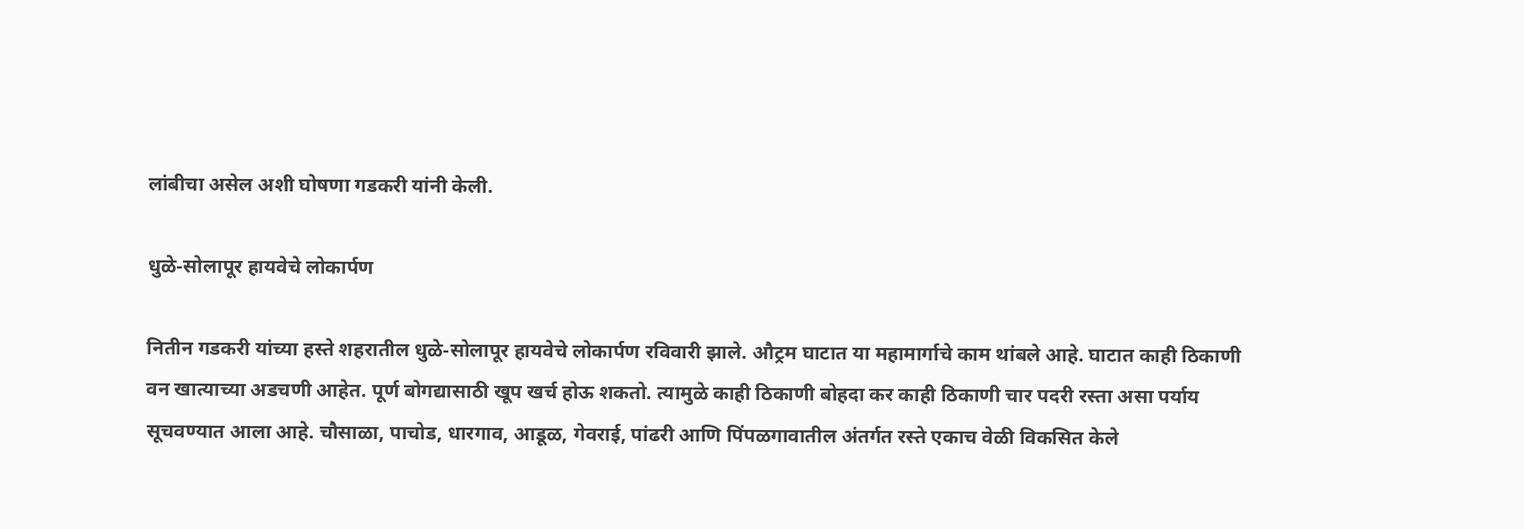लांबीचा असेल अशी घोषणा गडकरी यांनी केली.

धुळे-सोलापूर हायवेचे लोकार्पण

नितीन गडकरी यांच्या हस्ते शहरातील धुळे-सोलापूर हायवेचे लोकार्पण रविवारी झाले. औट्रम घाटात या महामार्गाचे काम थांबले आहे. घाटात काही ठिकाणी वन खात्याच्या अडचणी आहेत. पूर्ण बोगद्यासाठी खूप खर्च होऊ शकतो. त्यामुळे काही ठिकाणी बोहदा कर काही ठिकाणी चार पदरी रस्ता असा पर्याय सूचवण्यात आला आहे. चौसाळा, पाचोड, धारगाव, आडूळ, गेवराई, पांढरी आणि पिंपळगावातील अंतर्गत रस्ते एकाच वेळी विकसित केले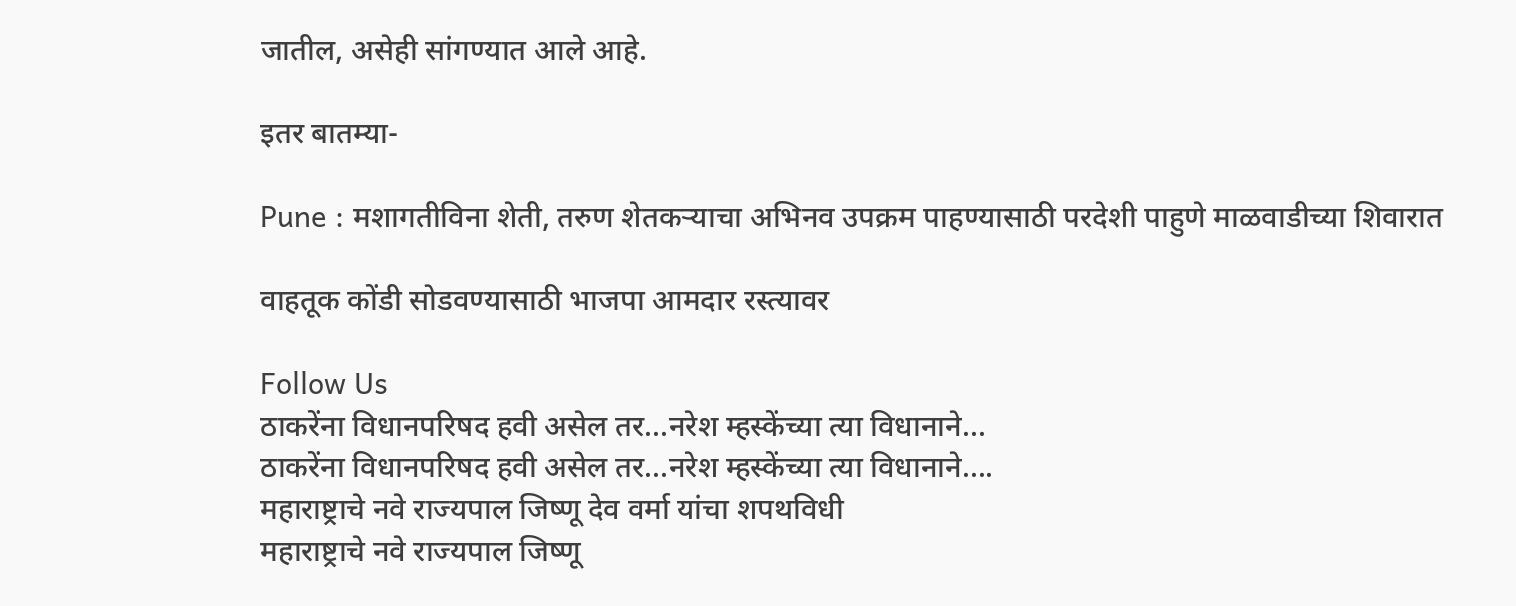जातील, असेही सांगण्यात आले आहे.

इतर बातम्या-

Pune : मशागतीविना शेती, तरुण शेतकऱ्याचा अभिनव उपक्रम पाहण्यासाठी परदेशी पाहुणे माळवाडीच्या शिवारात

वाहतूक कोंडी सोडवण्यासाठी भाजपा आमदार रस्त्यावर

Follow Us
ठाकरेंना विधानपरिषद हवी असेल तर...नरेश म्हस्केंच्या त्या विधानाने...
ठाकरेंना विधानपरिषद हवी असेल तर...नरेश म्हस्केंच्या त्या विधानाने....
महाराष्ट्राचे नवे राज्यपाल जिष्णू देव वर्मा यांचा शपथविधी
महाराष्ट्राचे नवे राज्यपाल जिष्णू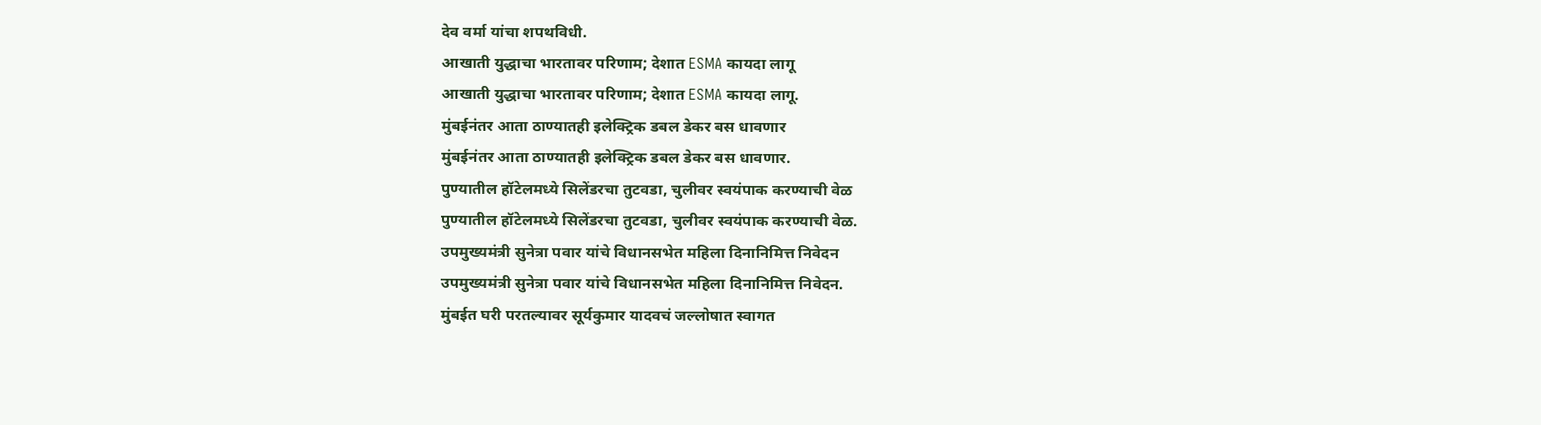देव वर्मा यांचा शपथविधी.
आखाती युद्धाचा भारतावर परिणाम; देशात ESMA कायदा लागू
आखाती युद्धाचा भारतावर परिणाम; देशात ESMA कायदा लागू.
मुंबईनंतर आता ठाण्यातही इलेक्ट्रिक डबल डेकर बस धावणार
मुंबईनंतर आता ठाण्यातही इलेक्ट्रिक डबल डेकर बस धावणार.
पुण्यातील हॉटेलमध्ये सिलेंडरचा तुटवडा, चुलीवर स्वयंपाक करण्याची वेळ
पुण्यातील हॉटेलमध्ये सिलेंडरचा तुटवडा, चुलीवर स्वयंपाक करण्याची वेळ.
उपमुख्यमंत्री सुनेत्रा पवार यांचे विधानसभेत महिला दिनानिमित्त निवेदन
उपमुख्यमंत्री सुनेत्रा पवार यांचे विधानसभेत महिला दिनानिमित्त निवेदन.
मुंबईत घरी परतल्यावर सूर्यकुमार यादवचं जल्लोषात स्वागत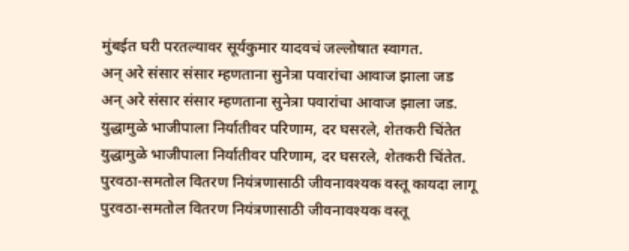मुंबईत घरी परतल्यावर सूर्यकुमार यादवचं जल्लोषात स्वागत.
अन् अरे संसार संसार म्हणताना सुनेत्रा पवारांचा आवाज झाला जड
अन् अरे संसार संसार म्हणताना सुनेत्रा पवारांचा आवाज झाला जड.
युद्धामुळे भाजीपाला निर्यातीवर परिणाम, दर घसरले, शेतकरी चिंतेत
युद्धामुळे भाजीपाला निर्यातीवर परिणाम, दर घसरले, शेतकरी चिंतेत.
पुरवठा-समतोल वितरण नियंत्रणासाठी जीवनावश्यक वस्तू कायदा लागू
पुरवठा-समतोल वितरण नियंत्रणासाठी जीवनावश्यक वस्तू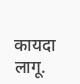कायदा लागू.